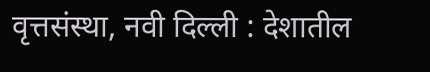वृत्तसंस्था, नवी दिल्ली : देशातील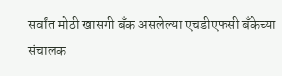सर्वांत मोठी खासगी बँक असलेल्या एचडीएफसी बँकेच्या संचालक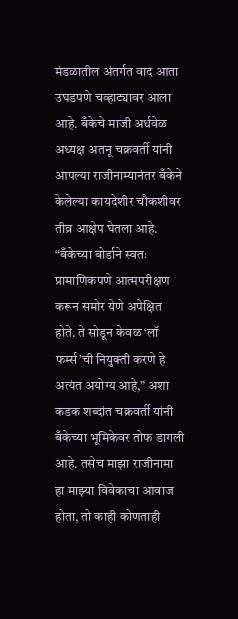मंडळातील अंतर्गत वाद आता उघडपणे चव्हाट्यावर आला आहे. बँकेचे माजी अर्धवेळ अध्यक्ष अतनू चक्रवर्ती यांनी आपल्या राजीनाम्यानंतर बँकेने केलेल्या कायदेशीर चौकशीवर तीव्र आक्षेप घेतला आहे. “बँकेच्या बोर्डाने स्वतः प्रामाणिकपणे आत्मपरीक्षण करून समोर येणे अपेक्षित होते. ते सोडून केवळ ‘लॉ फर्म्स’ची नियुक्ती करणे हे अत्यंत अयोग्य आहे,” अशा कडक शब्दांत चक्रवर्ती यांनी बँकेच्या भूमिकेवर तोफ डागली आहे. तसेच माझा राजीनामा हा माझ्या विवेकाचा आवाज होता, तो काही कोणताही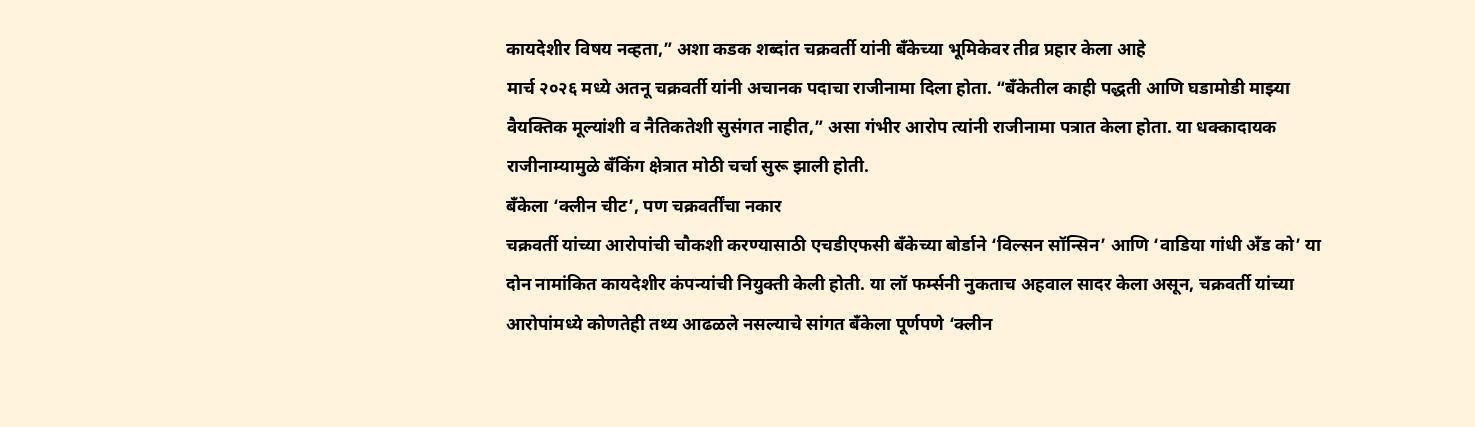कायदेशीर विषय नव्हता,” अशा कडक शब्दांत चक्रवर्ती यांनी बँकेच्या भूमिकेवर तीव्र प्रहार केला आहे
मार्च २०२६ मध्ये अतनू चक्रवर्ती यांनी अचानक पदाचा राजीनामा दिला होता. “बँकेतील काही पद्धती आणि घडामोडी माझ्या वैयक्तिक मूल्यांशी व नैतिकतेशी सुसंगत नाहीत,” असा गंभीर आरोप त्यांनी राजीनामा पत्रात केला होता. या धक्कादायक राजीनाम्यामुळे बँकिंग क्षेत्रात मोठी चर्चा सुरू झाली होती.
बँकेला ‘क्लीन चीट’, पण चक्रवर्तींचा नकार
चक्रवर्ती यांच्या आरोपांची चौकशी करण्यासाठी एचडीएफसी बँकेच्या बोर्डाने ‘विल्सन सॉन्सिन’ आणि ‘वाडिया गांधी अँड को’ या दोन नामांकित कायदेशीर कंपन्यांची नियुक्ती केली होती. या लॉ फर्म्सनी नुकताच अहवाल सादर केला असून, चक्रवर्ती यांच्या आरोपांमध्ये कोणतेही तथ्य आढळले नसल्याचे सांगत बँकेला पूर्णपणे ‘क्लीन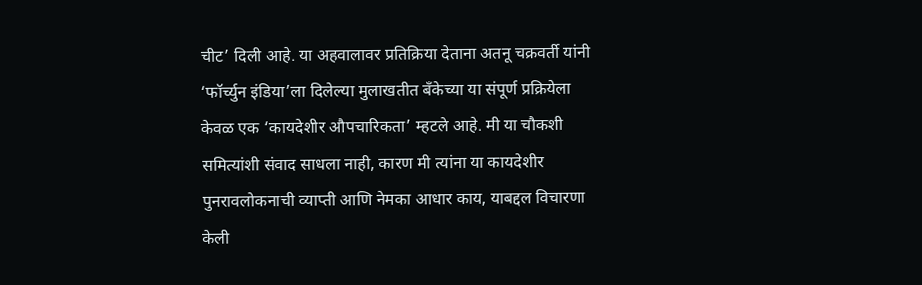चीट’ दिली आहे. या अहवालावर प्रतिक्रिया देताना अतनू चक्रवर्ती यांनी ‘फॉर्च्युन इंडिया’ला दिलेल्या मुलाखतीत बँकेच्या या संपूर्ण प्रक्रियेला केवळ एक ‘कायदेशीर औपचारिकता’ म्हटले आहे. मी या चौकशी समित्यांशी संवाद साधला नाही, कारण मी त्यांना या कायदेशीर पुनरावलोकनाची व्याप्ती आणि नेमका आधार काय, याबद्दल विचारणा केली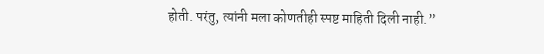होती. परंतु, त्यांनी मला कोणतीही स्पष्ट माहिती दिली नाही.”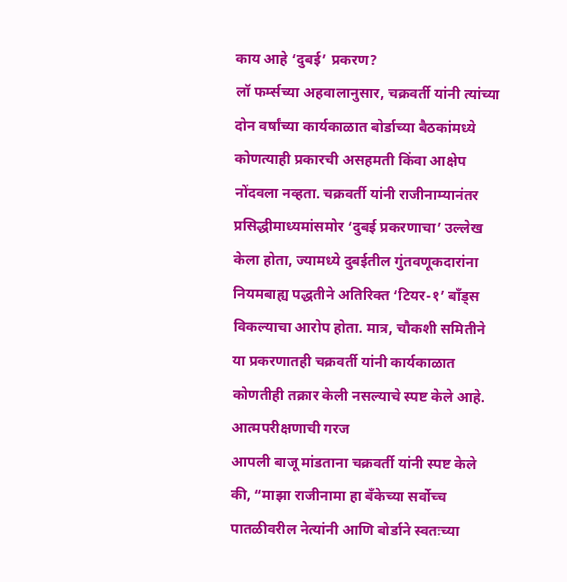काय आहे ‘दुबई’ प्रकरण?
लॉ फर्म्सच्या अहवालानुसार, चक्रवर्ती यांनी त्यांच्या दोन वर्षांच्या कार्यकाळात बोर्डाच्या बैठकांमध्ये कोणत्याही प्रकारची असहमती किंवा आक्षेप नोंदवला नव्हता. चक्रवर्ती यांनी राजीनाम्यानंतर प्रसिद्धीमाध्यमांसमोर ‘दुबई प्रकरणाचा’ उल्लेख केला होता, ज्यामध्ये दुबईतील गुंतवणूकदारांना नियमबाह्य पद्धतीने अतिरिक्त ‘टियर-१’ बाँड्स विकल्याचा आरोप होता. मात्र, चौकशी समितीने या प्रकरणातही चक्रवर्ती यांनी कार्यकाळात कोणतीही तक्रार केली नसल्याचे स्पष्ट केले आहे.
आत्मपरीक्षणाची गरज
आपली बाजू मांडताना चक्रवर्ती यांनी स्पष्ट केले की, “माझा राजीनामा हा बँकेच्या सर्वोच्च पातळीवरील नेत्यांनी आणि बोर्डाने स्वतःच्या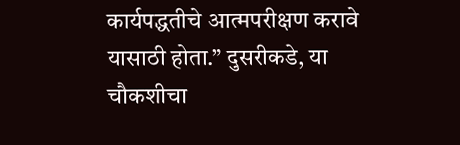कार्यपद्धतीचे आत्मपरीक्षण करावे यासाठी होता.” दुसरीकडे, या चौकशीचा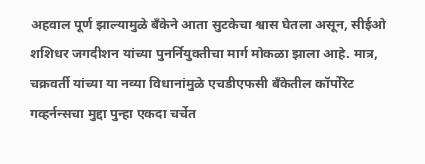अहवाल पूर्ण झाल्यामुळे बँकेने आता सुटकेचा श्वास घेतला असून, सीईओ शशिधर जगदीशन यांच्या पुनर्नियुक्तीचा मार्ग मोकळा झाला आहे. मात्र, चक्रवर्ती यांच्या या नव्या विधानांमुळे एचडीएफसी बँकेतील कॉर्पोरेट गव्हर्नन्सचा मुद्दा पुन्हा एकदा चर्चेत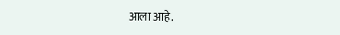आला आहे.